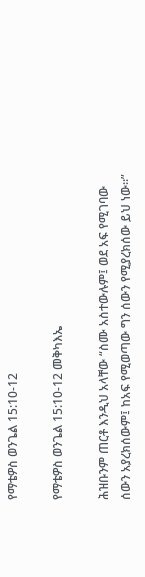የማቴዎስ ወንጌል 15:10-12

የማቴዎስ ወንጌል 15:10-12 መቅካእኤ

ሕዝቡንም ጠርቶ እንዲህ አላቸው “ስሙ አስተውሉም፤ ወደ አፍ የሚገባው ሰውን አያረክሰውም፤ ከአፍ የሚወጣው ግን ሰውን የሚያረክሰው ይህ ነው።”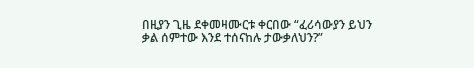በዚያን ጊዜ ደቀመዛሙርቱ ቀርበው “ፈሪሳውያን ይህን ቃል ሰምተው እንደ ተሰናከሉ ታውቃለህን?”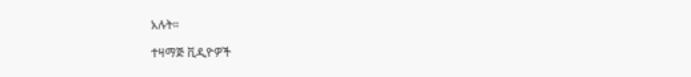አሉት።

ተዛማጅ ቪዲዮዎች